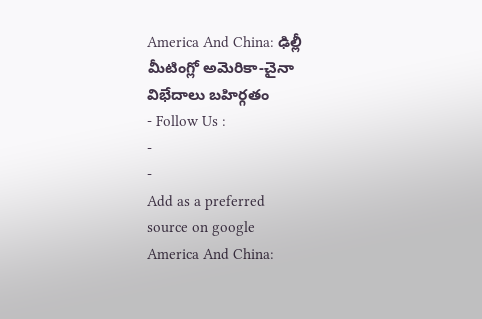America And China: ఢిల్లీ మీటింగ్లో అమెరికా-చైనా విభేదాలు బహిర్గతం
- Follow Us :
-
-
Add as a preferred
source on google
America And China: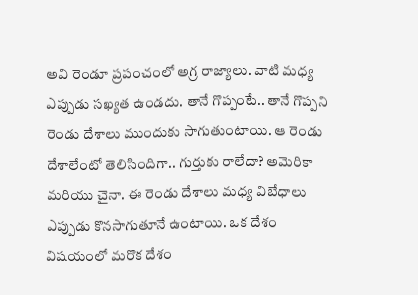అవి రెండూ ప్రపంచంలో అగ్ర రాజ్యాలు. వాటి మధ్య ఎప్పుడు సఖ్యత ఉండదు. తానే గొప్పంటే.. తానే గొప్పని రెండు దేశాలు ముందుకు సాగుతుంటాయి. ఆ రెండు దేశాలేంటో తెలిసిందిగా.. గుర్తుకు రాలేదా? అమెరికా మరియు చైనా. ఈ రెండు దేశాలు మధ్య విబేధాలు ఎప్పుడు కొనసాగుతూనే ఉంటాయి. ఒక దేశం విషయంలో మరొక దేశం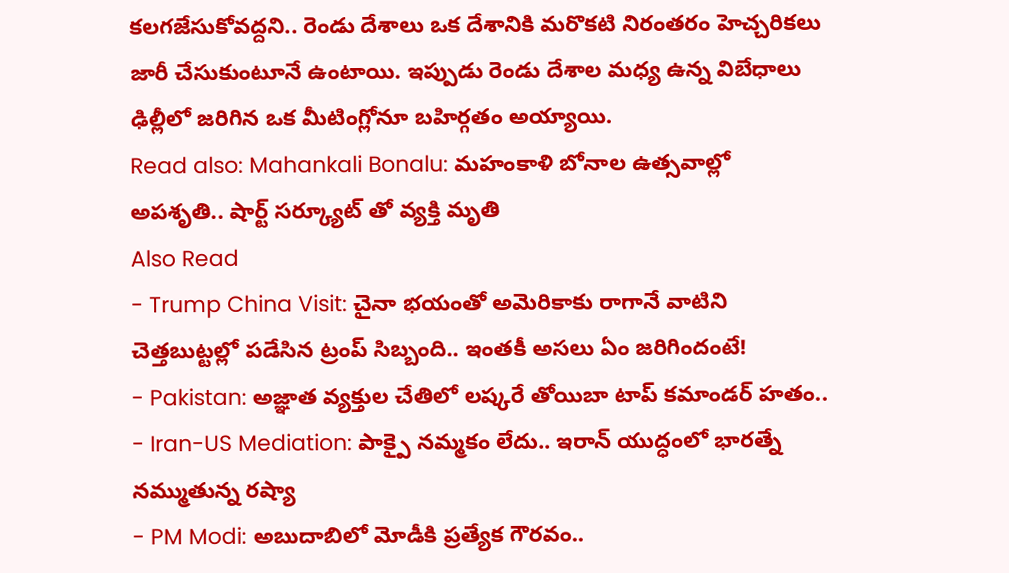కలగజేసుకోవద్దని.. రెండు దేశాలు ఒక దేశానికి మరొకటి నిరంతరం హెచ్చరికలు జారీ చేసుకుంటూనే ఉంటాయి. ఇప్పుడు రెండు దేశాల మధ్య ఉన్న విబేధాలు ఢిల్లీలో జరిగిన ఒక మీటింగ్లోనూ బహిర్గతం అయ్యాయి.
Read also: Mahankali Bonalu: మహంకాళి బోనాల ఉత్సవాల్లో అపశృతి.. షార్ట్ సర్క్యూట్ తో వ్యక్తి మృతి
Also Read
- Trump China Visit: చైనా భయంతో అమెరికాకు రాగానే వాటిని చెత్తబుట్టల్లో పడేసిన ట్రంప్ సిబ్బంది.. ఇంతకీ అసలు ఏం జరిగిందంటే!
- Pakistan: అజ్ఞాత వ్యక్తుల చేతిలో లష్కరే తోయిబా టాప్ కమాండర్ హతం..
- Iran-US Mediation: పాక్పై నమ్మకం లేదు.. ఇరాన్ యుద్ధంలో భారత్నే నమ్ముతున్న రష్యా
- PM Modi: అబుదాబిలో మోడీకి ప్రత్యేక గౌరవం..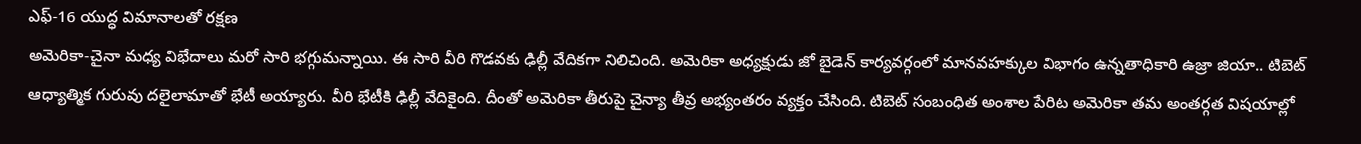ఎఫ్-16 యుద్ధ విమానాలతో రక్షణ
అమెరికా-చైనా మధ్య విభేదాలు మరో సారి భగ్గుమన్నాయి. ఈ సారి వీరి గొడవకు ఢిల్లీ వేదికగా నిలిచింది. అమెరికా అధ్యక్షుడు జో బైడెన్ కార్యవర్గంలో మానవహక్కుల విభాగం ఉన్నతాధికారి ఉజ్రా జియా.. టిబెట్ ఆధ్యాత్మిక గురువు దలైలామాతో భేటీ అయ్యారు. వీరి భేటీకి ఢిల్లీ వేదికైంది. దీంతో అమెరికా తీరుపై చైన్యా తీవ్ర అభ్యంతరం వ్యక్తం చేసింది. టిబెట్ సంబంధిత అంశాల పేరిట అమెరికా తమ అంతర్గత విషయాల్లో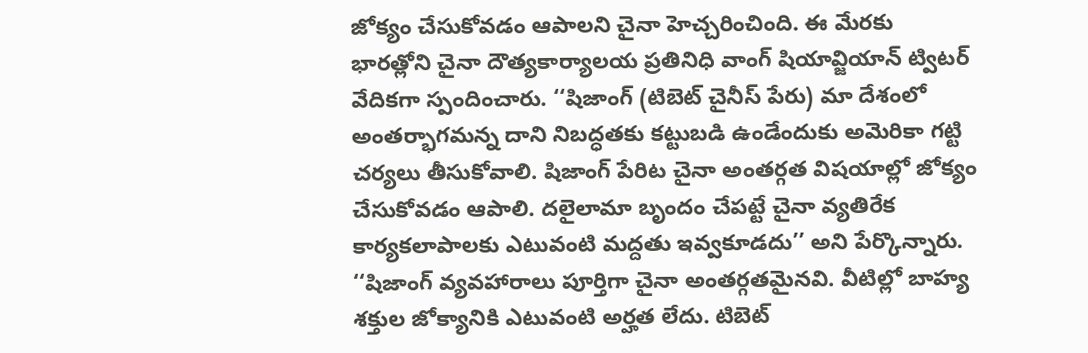జోక్యం చేసుకోవడం ఆపాలని చైనా హెచ్చరించింది. ఈ మేరకు భారత్లోని చైనా దౌత్యకార్యాలయ ప్రతినిధి వాంగ్ షియావ్జియాన్ ట్విటర్ వేదికగా స్పందించారు. ‘‘షిజాంగ్ (టిబెట్ చైనీస్ పేరు) మా దేశంలో అంతర్భాగమన్న దాని నిబద్ధతకు కట్టుబడి ఉండేందుకు అమెరికా గట్టి చర్యలు తీసుకోవాలి. షిజాంగ్ పేరిట చైనా అంతర్గత విషయాల్లో జోక్యం చేసుకోవడం ఆపాలి. దలైలామా బృందం చేపట్టే చైనా వ్యతిరేక కార్యకలాపాలకు ఎటువంటి మద్దతు ఇవ్వకూడదు’’ అని పేర్కొన్నారు. ‘‘షిజాంగ్ వ్యవహారాలు పూర్తిగా చైనా అంతర్గతమైనవి. వీటిల్లో బాహ్య శక్తుల జోక్యానికి ఎటువంటి అర్హత లేదు. టిబెట్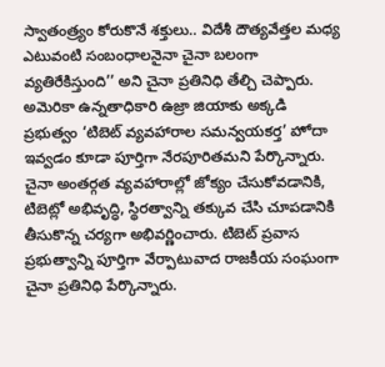స్వాతంత్ర్యం కోరుకొనే శక్తులు.. విదేశీ దౌత్యవేత్తల మధ్య ఎటువంటి సంబంధాలనైనా చైనా బలంగా వ్యతిరేకిస్తుంది’’ అని చైనా ప్రతినిధి తేల్చి చెప్పారు.
అమెరికా ఉన్నతాధికారి ఉజ్రా జియాకు అక్కడి ప్రభుత్వం ‘టిబెట్ వ్యవహారాల సమన్వయకర్త’ హోదా ఇవ్వడం కూడా పూర్తిగా నేరపూరితమని పేర్కొన్నారు. చైనా అంతర్గత వ్యవహారాల్లో జోక్యం చేసుకోవడానికి, టిబెట్లో అభివృద్ధి, స్థిరత్వాన్ని తక్కువ చేసి చూపడానికి తీసుకొన్న చర్యగా అభివర్ణించారు. టిబెట్ ప్రవాస ప్రభుత్వాన్ని పూర్తిగా వేర్పాటువాద రాజకీయ సంఘంగా చైనా ప్రతినిధి పేర్కొన్నారు.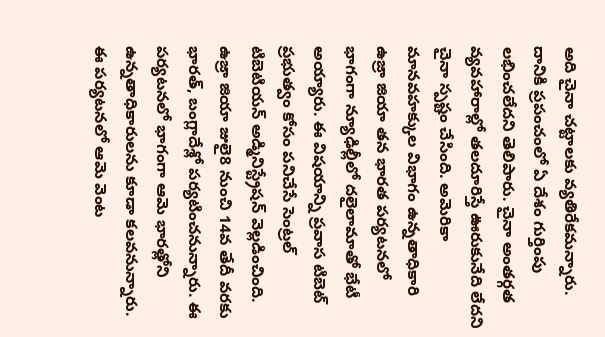అది చైనా చట్టాలకు వ్యతిరేకమన్నారు. దానికి ప్రపంచంలో ఏ దేశం గుర్తింపు లభించలేదని తెలిపారు. చైనా అంతర్గత వ్యవహారాల్లో తలదూరిస్తే ఊరుకునేది లేదని చైనా స్పష్టం చేసింది. అమెరికా మానవహక్కుల విభాగం ఉన్నతాధికారి ఉజ్రా జియా తన భారత పర్యటనలో భాగంగా న్యూఢిల్లీలో దలైలామాతో భేటీ అయ్యారు. ఈ విషయాన్ని ప్రవాస టిబెట్ ప్రభుత్వం కోసం పనిచేసే సెంట్రల్ టిబెటియన్ అడ్మినిస్ట్రేషన్ వెల్లడించింది. ఉజ్రా జియా జులై8 నుంచి 14వ తేదీ వరకు భారత్, బంగ్లాదేశ్లో పర్యటించనున్నారు. ఈ పర్యటనలో భాగంగా ఆమె భారత్లోని ఉన్నతాధికారులను కూడా కలవనున్నారు. ఈ పర్యటనలో ఆమె వెంట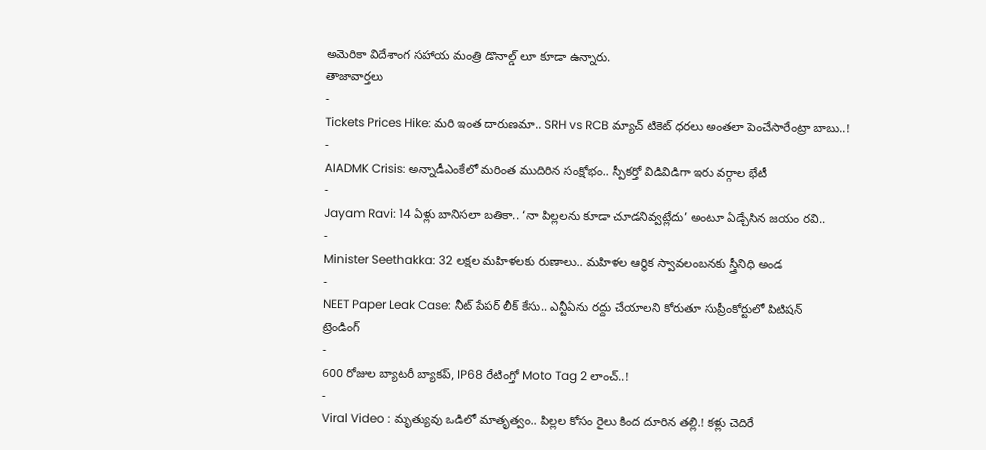అమెరికా విదేశాంగ సహాయ మంత్రి డొనాల్డ్ లూ కూడా ఉన్నారు.
తాజావార్తలు
-
Tickets Prices Hike: మరి ఇంత దారుణమా.. SRH vs RCB మ్యాచ్ టికెట్ ధరలు అంతలా పెంచేసారేంట్రా బాబు..!
-
AIADMK Crisis: అన్నాడీఎంకేలో మరింత ముదిరిన సంక్షోభం.. స్పీకర్తో విడివిడిగా ఇరు వర్గాల భేటీ
-
Jayam Ravi: 14 ఏళ్లు బానిసలా బతికా.. ‘నా పిల్లలను కూడా చూడనివ్వట్లేదు’ అంటూ ఏడ్చేసిన జయం రవి..
-
Minister Seethakka: 32 లక్షల మహిళలకు రుణాలు.. మహిళల ఆర్థిక స్వావలంబనకు స్త్రీనిధి అండ
-
NEET Paper Leak Case: నీట్ పేపర్ లీక్ కేసు.. ఎన్టీఏను రద్దు చేయాలని కోరుతూ సుప్రీంకోర్టులో పిటిషన్
ట్రెండింగ్
-
600 రోజుల బ్యాటరీ బ్యాకప్, IP68 రేటింగ్తో Moto Tag 2 లాంచ్..!
-
Viral Video : మృత్యువు ఒడిలో మాతృత్వం.. పిల్లల కోసం రైలు కింద దూరిన తల్లి.! కళ్లు చెదిరే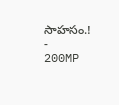సాహసం.!
-
200MP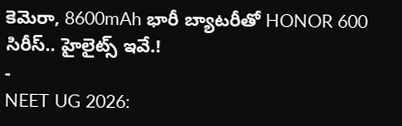కెమెరా, 8600mAh భారీ బ్యాటరీతో HONOR 600 సిరీస్.. హైలైట్స్ ఇవే.!
-
NEET UG 2026: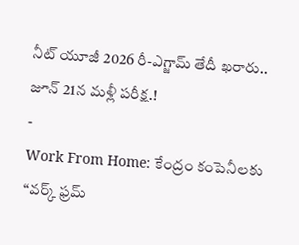నీట్ యూజీ 2026 రీ-ఎగ్జామ్ తేదీ ఖరారు.. జూన్ 21న మళ్లీ పరీక్ష.!
-
Work From Home: కేంద్రం కంపెనీలకు “వర్క్ ఫ్రమ్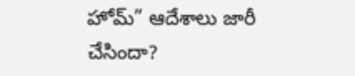హోమ్” ఆదేశాలు జారీ చేసిందా?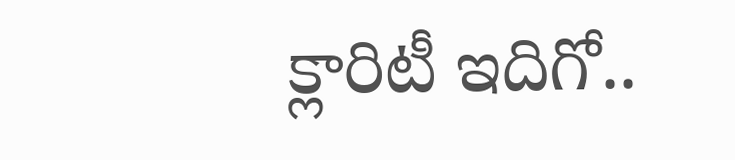క్లారిటీ ఇదిగో..